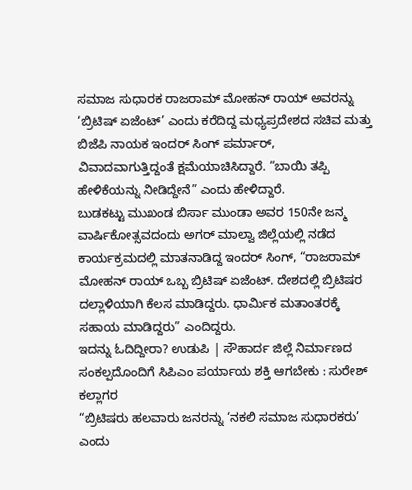ಸಮಾಜ ಸುಧಾರಕ ರಾಜರಾಮ್ ಮೋಹನ್ ರಾಯ್ ಅವರನ್ನು ‘ಬ್ರಿಟಿಷ್ ಏಜೆಂಟ್’ ಎಂದು ಕರೆದಿದ್ದ ಮಧ್ಯಪ್ರದೇಶದ ಸಚಿವ ಮತ್ತು ಬಿಜೆಪಿ ನಾಯಕ ಇಂದರ್ ಸಿಂಗ್ ಪರ್ಮಾರ್, ವಿವಾದವಾಗುತ್ತಿದ್ದಂತೆ ಕ್ಷಮೆಯಾಚಿಸಿದ್ದಾರೆ. “ಬಾಯಿ ತಪ್ಪಿ ಹೇಳಿಕೆಯನ್ನು ನೀಡಿದ್ದೇನೆ” ಎಂದು ಹೇಳಿದ್ದಾರೆ.
ಬುಡಕಟ್ಟು ಮುಖಂಡ ಬಿರ್ಸಾ ಮುಂಡಾ ಅವರ 150ನೇ ಜನ್ಮ ವಾರ್ಷಿಕೋತ್ಸವದಂದು ಅಗರ್ ಮಾಲ್ವಾ ಜಿಲ್ಲೆಯಲ್ಲಿ ನಡೆದ ಕಾರ್ಯಕ್ರಮದಲ್ಲಿ ಮಾತನಾಡಿದ್ದ ಇಂದರ್ ಸಿಂಗ್, “ರಾಜರಾಮ್ ಮೋಹನ್ ರಾಯ್ ಒಬ್ಬ ಬ್ರಿಟಿಷ್ ಏಜೆಂಟ್. ದೇಶದಲ್ಲಿ ಬ್ರಿಟಿಷರ ದಲ್ಲಾಳಿಯಾಗಿ ಕೆಲಸ ಮಾಡಿದ್ದರು. ಧಾರ್ಮಿಕ ಮತಾಂತರಕ್ಕೆ ಸಹಾಯ ಮಾಡಿದ್ದರು” ಎಂದಿದ್ದರು.
ಇದನ್ನು ಓದಿದ್ದೀರಾ? ಉಡುಪಿ | ಸೌಹಾರ್ದ ಜಿಲ್ಲೆ ನಿರ್ಮಾಣದ ಸಂಕಲ್ಪದೊಂದಿಗೆ ಸಿಪಿಎಂ ಪರ್ಯಾಯ ಶಕ್ತಿ ಆಗಬೇಕು : ಸುರೇಶ್ ಕಲ್ಲಾಗರ
“ಬ್ರಿಟಿಷರು ಹಲವಾರು ಜನರನ್ನು ‘ನಕಲಿ ಸಮಾಜ ಸುಧಾರಕರು’ ಎಂದು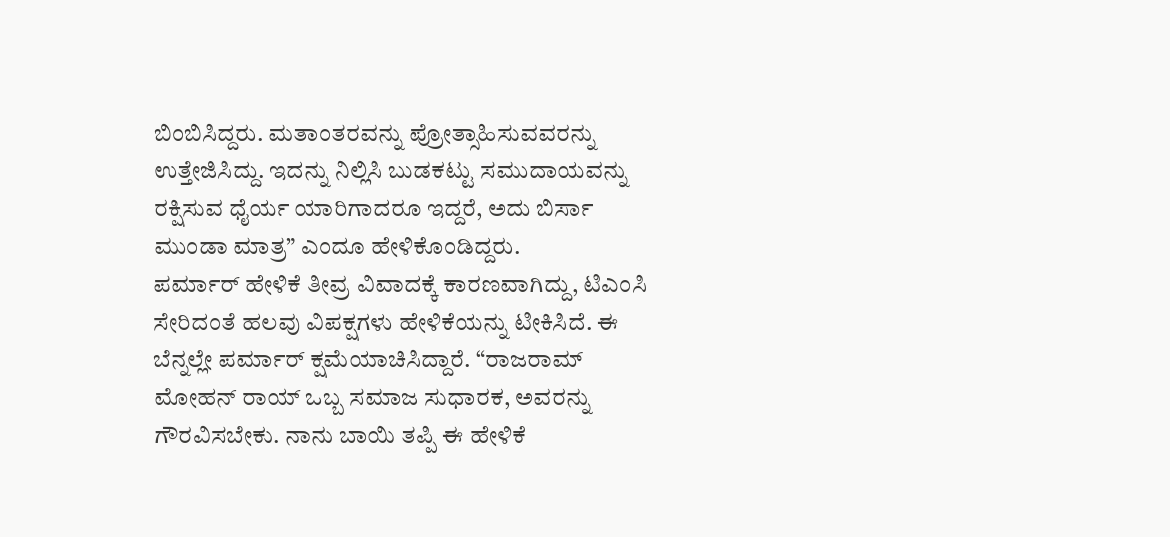ಬಿಂಬಿಸಿದ್ದರು. ಮತಾಂತರವನ್ನು ಪ್ರೋತ್ಸಾಹಿಸುವವರನ್ನು ಉತ್ತೇಜಿಸಿದ್ದು. ಇದನ್ನು ನಿಲ್ಲಿಸಿ ಬುಡಕಟ್ಟು ಸಮುದಾಯವನ್ನು ರಕ್ಷಿಸುವ ಧೈರ್ಯ ಯಾರಿಗಾದರೂ ಇದ್ದರೆ, ಅದು ಬಿರ್ಸಾ ಮುಂಡಾ ಮಾತ್ರ” ಎಂದೂ ಹೇಳಿಕೊಂಡಿದ್ದರು.
ಪರ್ಮಾರ್ ಹೇಳಿಕೆ ತೀವ್ರ ವಿವಾದಕ್ಕೆ ಕಾರಣವಾಗಿದ್ದು, ಟಿಎಂಸಿ ಸೇರಿದಂತೆ ಹಲವು ವಿಪಕ್ಷಗಳು ಹೇಳಿಕೆಯನ್ನು ಟೀಕಿಸಿದೆ. ಈ ಬೆನ್ನಲ್ಲೇ ಪರ್ಮಾರ್ ಕ್ಷಮೆಯಾಚಿಸಿದ್ದಾರೆ. “ರಾಜರಾಮ್ ಮೋಹನ್ ರಾಯ್ ಒಬ್ಬ ಸಮಾಜ ಸುಧಾರಕ, ಅವರನ್ನು ಗೌರವಿಸಬೇಕು. ನಾನು ಬಾಯಿ ತಪ್ಪಿ ಈ ಹೇಳಿಕೆ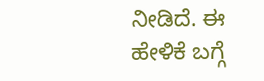ನೀಡಿದೆ. ಈ ಹೇಳಿಕೆ ಬಗ್ಗೆ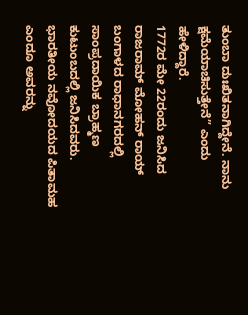ತುಂಬಾ ದುಃಖಿತನಾಗಿದ್ದೇನೆ. ನಾನು ಕ್ಷಮೆಯಾಚಿಸುತ್ತೇನೆ” ಎಂದು ಹೇಳಿದ್ದಾರೆ.
1772ರ ಮೇ 22ರಂದು ಜನಿಸಿದ ರಾಜರಾಮ್ ಮೋಹನ್ ರಾಯ್ ಬಂಗಾಳದ ರಾಧಾನಗರದಲ್ಲಿ ಸಾಂಪ್ರದಾಯಿಕ ಬ್ರಾಹ್ಮಣ ಕುಟುಂಬದಲ್ಲಿ ಜನಿಸಿದವರು. ಭಾರತೀಯ ನವೋದಯದ ಪಿತಾಮಹ ಎಂದೂ ಅವರನ್ನು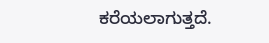ಕರೆಯಲಾಗುತ್ತದೆ.